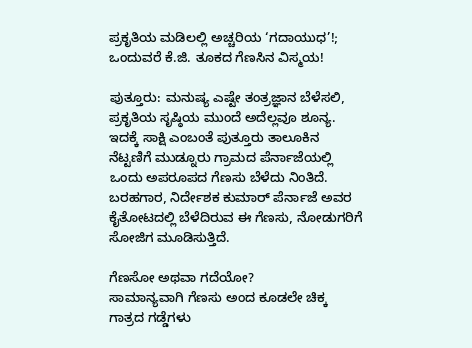ಪ್ರಕೃತಿಯ ಮಡಿಲಲ್ಲಿ ಅಚ್ಚರಿಯ ‘ಗದಾಯುಧ’!; ಒಂದುವರೆ ಕೆ.ಜಿ. ತೂಕದ ಗೆಣಸಿನ ವಿಸ್ಮಯ!

ಪುತ್ತೂರು: ಮನುಷ್ಯ ಎಷ್ಟೇ ತಂತ್ರಜ್ಞಾನ ಬೆಳೆಸಲಿ, ಪ್ರಕೃತಿಯ ಸೃಷ್ಠಿಯ ಮುಂದೆ ಅದೆಲ್ಲವೂ ಶೂನ್ಯ. ಇದಕ್ಕೆ ಸಾಕ್ಷಿ ಎಂಬಂತೆ ಪುತ್ತೂರು ತಾಲೂಕಿನ ನೆಟ್ಟಣಿಗೆ ಮುಡ್ನೂರು ಗ್ರಾಮದ ಪೆರ್ನಾಜೆಯಲ್ಲಿ ಒಂದು ಅಪರೂಪದ ಗೆಣಸು ಬೆಳೆದು ನಿಂತಿದೆ. ಬರಹಗಾರ, ನಿರ್ದೇಶಕ ಕುಮಾರ್ ಪೆರ್ನಾಜೆ ಅವರ ಕೈತೋಟದಲ್ಲಿ ಬೆಳೆದಿರುವ ಈ ಗೆಣಸು, ನೋಡುಗರಿಗೆ ಸೋಜಿಗ ಮೂಡಿಸುತ್ತಿದೆ.

ಗೆಣಸೋ ಅಥವಾ ಗದೆಯೋ?
ಸಾಮಾನ್ಯವಾಗಿ ಗೆಣಸು ಅಂದ ಕೂಡಲೇ ಚಿಕ್ಕ ಗಾತ್ರದ ಗಡ್ಡೆಗಳು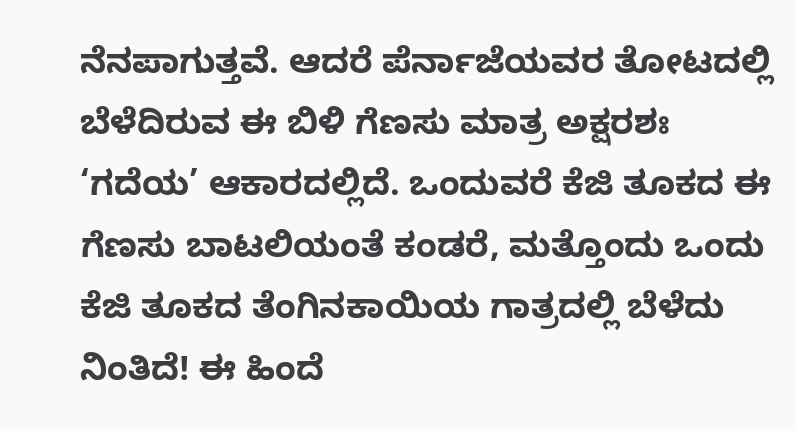ನೆನಪಾಗುತ್ತವೆ. ಆದರೆ ಪೆರ್ನಾಜೆಯವರ ತೋಟದಲ್ಲಿ ಬೆಳೆದಿರುವ ಈ ಬಿಳಿ ಗೆಣಸು ಮಾತ್ರ ಅಕ್ಷರಶಃ ‘ಗದೆಯ’ ಆಕಾರದಲ್ಲಿದೆ. ಒಂದುವರೆ ಕೆಜಿ ತೂಕದ ಈ ಗೆಣಸು ಬಾಟಲಿಯಂತೆ ಕಂಡರೆ, ಮತ್ತೊಂದು ಒಂದು ಕೆಜಿ ತೂಕದ ತೆಂಗಿನಕಾಯಿಯ ಗಾತ್ರದಲ್ಲಿ ಬೆಳೆದು ನಿಂತಿದೆ! ಈ ಹಿಂದೆ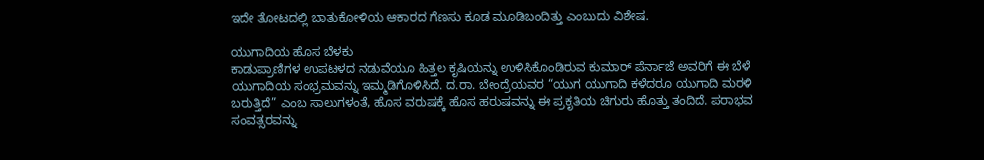ಇದೇ ತೋಟದಲ್ಲಿ ಬಾತುಕೋಳಿಯ ಆಕಾರದ ಗೆಣಸು ಕೂಡ ಮೂಡಿಬಂದಿತ್ತು ಎಂಬುದು ವಿಶೇಷ.

ಯುಗಾದಿಯ ಹೊಸ ಬೆಳಕು
ಕಾಡುಪ್ರಾಣಿಗಳ ಉಪಟಳದ ನಡುವೆಯೂ ಹಿತ್ತಲ ಕೃಷಿಯನ್ನು ಉಳಿಸಿಕೊಂಡಿರುವ ಕುಮಾರ್ ಪೆರ್ನಾಜೆ ಅವರಿಗೆ ಈ ಬೆಳೆ ಯುಗಾದಿಯ ಸಂಭ್ರಮವನ್ನು ಇಮ್ಮಡಿಗೊಳಿಸಿದೆ. ದ.ರಾ. ಬೇಂದ್ರೆಯವರ “ಯುಗ ಯುಗಾದಿ ಕಳೆದರೂ ಯುಗಾದಿ ಮರಳಿ ಬರುತ್ತಿದೆ” ಎಂಬ ಸಾಲುಗಳಂತೆ, ಹೊಸ ವರುಷಕ್ಕೆ ಹೊಸ ಹರುಷವನ್ನು ಈ ಪ್ರಕೃತಿಯ ಚಿಗುರು ಹೊತ್ತು ತಂದಿದೆ. ಪರಾಭವ ಸಂವತ್ಸರವನ್ನು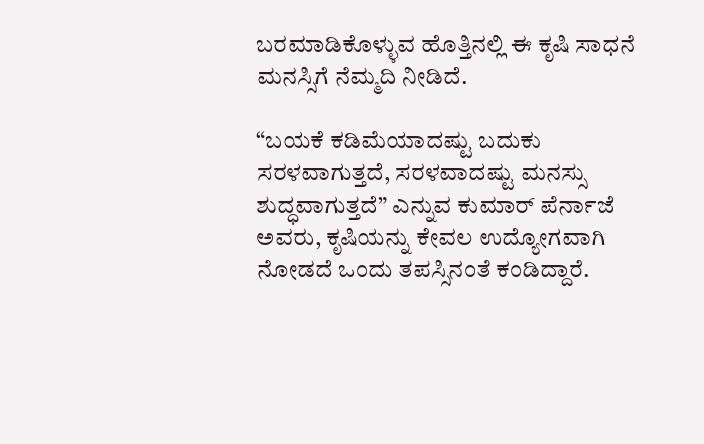ಬರಮಾಡಿಕೊಳ್ಳುವ ಹೊತ್ತಿನಲ್ಲಿ ಈ ಕೃಷಿ ಸಾಧನೆ ಮನಸ್ಸಿಗೆ ನೆಮ್ಮದಿ ನೀಡಿದೆ.

“ಬಯಕೆ ಕಡಿಮೆಯಾದಷ್ಟು ಬದುಕು ಸರಳವಾಗುತ್ತದೆ, ಸರಳವಾದಷ್ಟು ಮನಸ್ಸು ಶುದ್ಧವಾಗುತ್ತದೆ” ಎನ್ನುವ ಕುಮಾರ್ ಪೆರ್ನಾಜೆ ಅವರು, ಕೃಷಿಯನ್ನು ಕೇವಲ ಉದ್ಯೋಗವಾಗಿ ನೋಡದೆ ಒಂದು ತಪಸ್ಸಿನಂತೆ ಕಂಡಿದ್ದಾರೆ.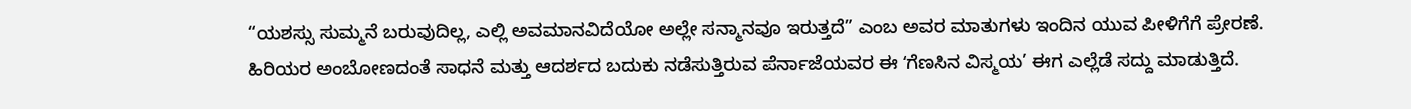“ಯಶಸ್ಸು ಸುಮ್ಮನೆ ಬರುವುದಿಲ್ಲ, ಎಲ್ಲಿ ಅವಮಾನವಿದೆಯೋ ಅಲ್ಲೇ ಸನ್ಮಾನವೂ ಇರುತ್ತದೆ” ಎಂಬ ಅವರ ಮಾತುಗಳು ಇಂದಿನ ಯುವ ಪೀಳಿಗೆಗೆ ಪ್ರೇರಣೆ. ಹಿರಿಯರ ಅಂಬೋಣದಂತೆ ಸಾಧನೆ ಮತ್ತು ಆದರ್ಶದ ಬದುಕು ನಡೆಸುತ್ತಿರುವ ಪೆರ್ನಾಜೆಯವರ ಈ ʻಗೆಣಸಿನ ವಿಸ್ಮಯ’ ಈಗ ಎಲ್ಲೆಡೆ ಸದ್ದು ಮಾಡುತ್ತಿದೆ.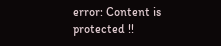error: Content is protected !!